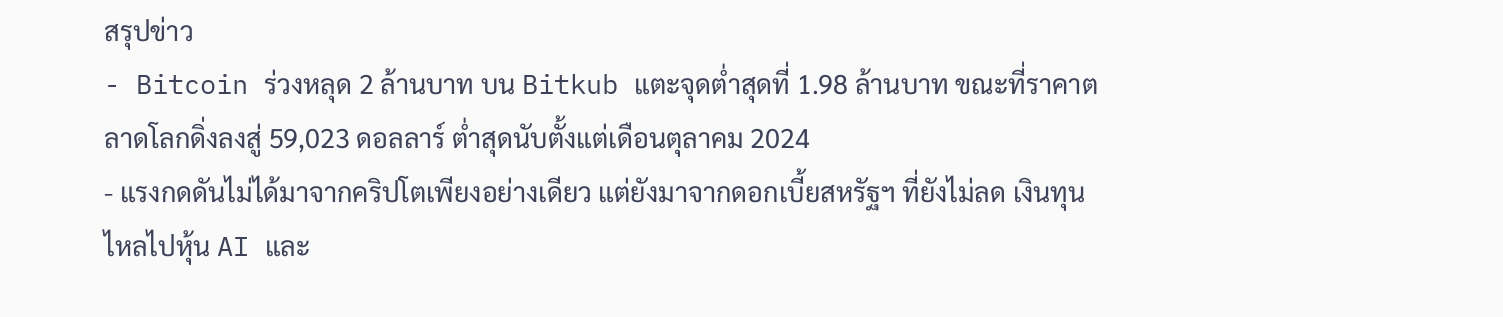สรุปข่าว
- Bitcoin ร่วงหลุด 2 ล้านบาท บน Bitkub แตะจุดต่ำสุดที่ 1.98 ล้านบาท ขณะที่ราคาตลาดโลกดิ่งลงสู่ 59,023 ดอลลาร์ ต่ำสุดนับตั้งแต่เดือนตุลาคม 2024
- แรงกดดันไม่ได้มาจากคริปโตเพียงอย่างเดียว แต่ยังมาจากดอกเบี้ยสหรัฐฯ ที่ยังไม่ลด เงินทุนไหลไปหุ้น AI และ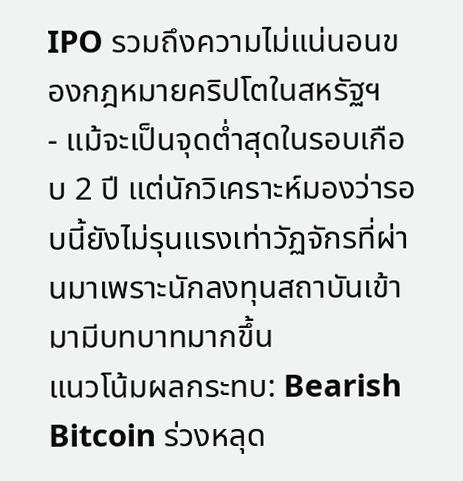IPO รวมถึงความไม่แน่นอนของกฎหมายคริปโตในสหรัฐฯ
- แม้จะเป็นจุดต่ำสุดในรอบเกือบ 2 ปี แต่นักวิเคราะห์มองว่ารอบนี้ยังไม่รุนแรงเท่าวัฏจักรที่ผ่านมาเพราะนักลงทุนสถาบันเข้ามามีบทบาทมากขึ้น
แนวโน้มผลกระทบ: Bearish
Bitcoin ร่วงหลุด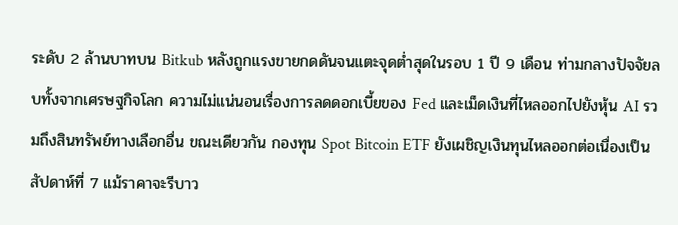ระดับ 2 ล้านบาทบน Bitkub หลังถูกแรงขายกดดันจนแตะจุดต่ำสุดในรอบ 1 ปี 9 เดือน ท่ามกลางปัจจัยลบทั้งจากเศรษฐกิจโลก ความไม่แน่นอนเรื่องการลดดอกเบี้ยของ Fed และเม็ดเงินที่ไหลออกไปยังหุ้น AI รวมถึงสินทรัพย์ทางเลือกอื่น ขณะเดียวกัน กองทุน Spot Bitcoin ETF ยังเผชิญเงินทุนไหลออกต่อเนื่องเป็นสัปดาห์ที่ 7 แม้ราคาจะรีบาว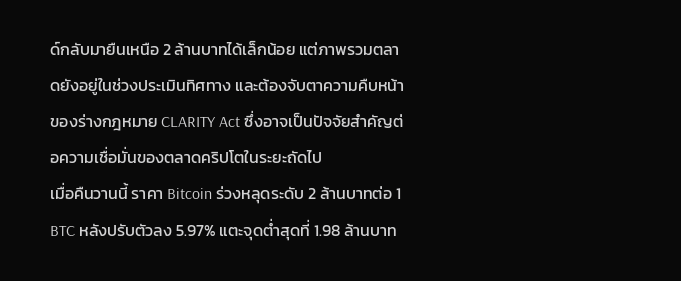ด์กลับมายืนเหนือ 2 ล้านบาทได้เล็กน้อย แต่ภาพรวมตลาดยังอยู่ในช่วงประเมินทิศทาง และต้องจับตาความคืบหน้าของร่างกฎหมาย CLARITY Act ซึ่งอาจเป็นปัจจัยสำคัญต่อความเชื่อมั่นของตลาดคริปโตในระยะถัดไป
เมื่อคืนวานนี้ ราคา Bitcoin ร่วงหลุดระดับ 2 ล้านบาทต่อ 1 BTC หลังปรับตัวลง 5.97% แตะจุดต่ำสุดที่ 1.98 ล้านบาท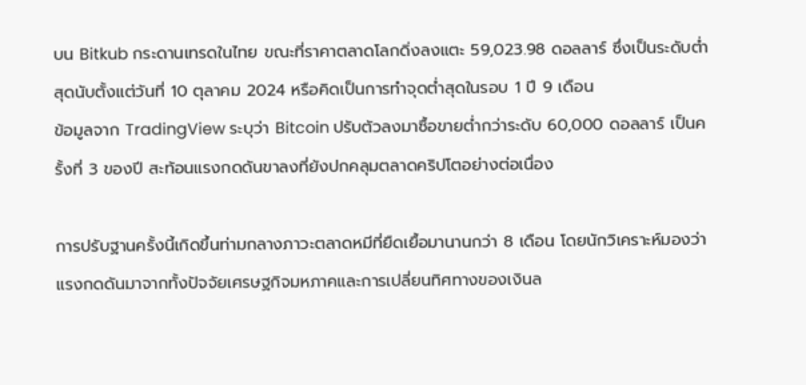บน Bitkub กระดานเทรดในไทย ขณะที่ราคาตลาดโลกดิ่งลงแตะ 59,023.98 ดอลลาร์ ซึ่งเป็นระดับต่ำสุดนับตั้งแต่วันที่ 10 ตุลาคม 2024 หรือคิดเป็นการทำจุดต่ำสุดในรอบ 1 ปี 9 เดือน
ข้อมูลจาก TradingView ระบุว่า Bitcoin ปรับตัวลงมาซื้อขายต่ำกว่าระดับ 60,000 ดอลลาร์ เป็นครั้งที่ 3 ของปี สะท้อนแรงกดดันขาลงที่ยังปกคลุมตลาดคริปโตอย่างต่อเนื่อง

การปรับฐานครั้งนี้เกิดขึ้นท่ามกลางภาวะตลาดหมีที่ยืดเยื้อมานานกว่า 8 เดือน โดยนักวิเคราะห์มองว่า แรงกดดันมาจากทั้งปัจจัยเศรษฐกิจมหภาคและการเปลี่ยนทิศทางของเงินล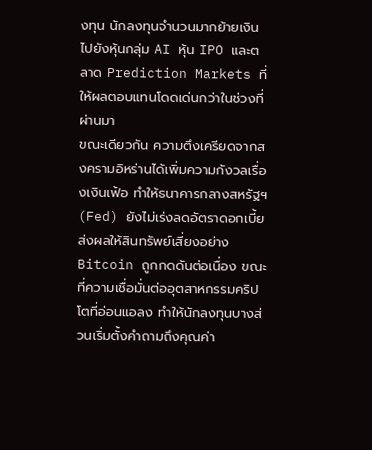งทุน นักลงทุนจำนวนมากย้ายเงินไปยังหุ้นกลุ่ม AI หุ้น IPO และตลาด Prediction Markets ที่ให้ผลตอบแทนโดดเด่นกว่าในช่วงที่ผ่านมา
ขณะเดียวกัน ความตึงเครียดจากสงครามอิหร่านได้เพิ่มความกังวลเรื่องเงินเฟ้อ ทำให้ธนาคารกลางสหรัฐฯ (Fed) ยังไม่เร่งลดอัตราดอกเบี้ย ส่งผลให้สินทรัพย์เสี่ยงอย่าง Bitcoin ถูกกดดันต่อเนื่อง ขณะที่ความเชื่อมั่นต่ออุตสาหกรรมคริปโตที่อ่อนแอลง ทำให้นักลงทุนบางส่วนเริ่มตั้งคำถามถึงคุณค่า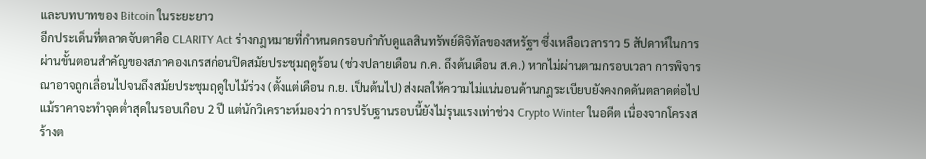และบทบาทของ Bitcoin ในระยะยาว
อีกประเด็นที่ตลาดจับตาคือ CLARITY Act ร่างกฎหมายที่กำหนดกรอบกำกับดูแลสินทรัพย์ดิจิทัลของสหรัฐฯ ซึ่งเหลือเวลาราว 5 สัปดาห์ในการผ่านขั้นตอนสำคัญของสภาคองเกรสก่อนปิดสมัยประชุมฤดูร้อน (ช่วงปลายเดือน ก.ค. ถึงต้นเดือน ส.ค.) หากไม่ผ่านตามกรอบเวลา การพิจารณาอาจถูกเลื่อนไปจนถึงสมัยประชุมฤดูใบไม้ร่วง (ตั้งแต่เดือน ก.ย. เป็นต้นไป) ส่งผลให้ความไม่แน่นอนด้านกฎระเบียบยังคงกดดันตลาดต่อไป
แม้ราคาจะทำจุดต่ำสุดในรอบเกือบ 2 ปี แต่นักวิเคราะห์มองว่า การปรับฐานรอบนี้ยังไม่รุนแรงเท่าช่วง Crypto Winter ในอดีต เนื่องจากโครงสร้างต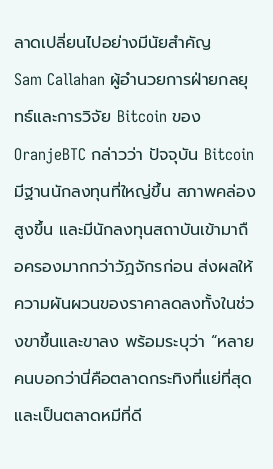ลาดเปลี่ยนไปอย่างมีนัยสำคัญ
Sam Callahan ผู้อำนวยการฝ่ายกลยุทธ์และการวิจัย Bitcoin ของ OranjeBTC กล่าวว่า ปัจจุบัน Bitcoin มีฐานนักลงทุนที่ใหญ่ขึ้น สภาพคล่องสูงขึ้น และมีนักลงทุนสถาบันเข้ามาถือครองมากกว่าวัฏจักรก่อน ส่งผลให้ความผันผวนของราคาลดลงทั้งในช่วงขาขึ้นและขาลง พร้อมระบุว่า “หลายคนบอกว่านี่คือตลาดกระทิงที่แย่ที่สุด และเป็นตลาดหมีที่ดี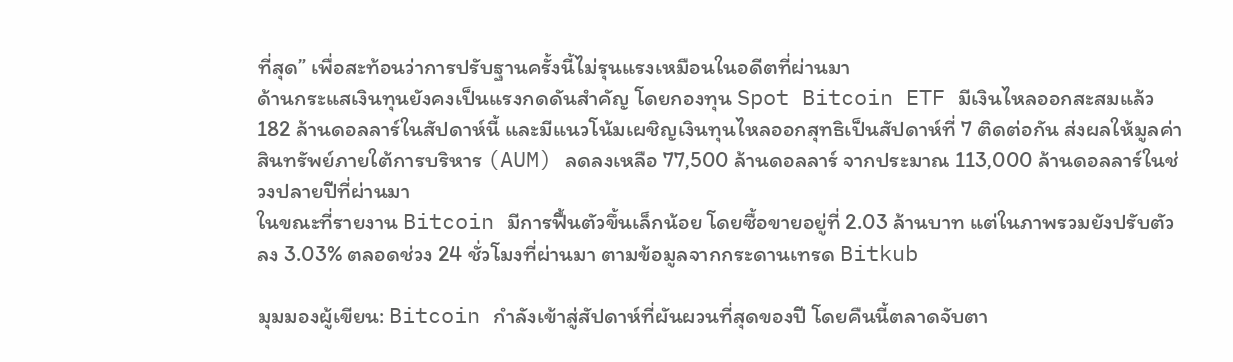ที่สุด” เพื่อสะท้อนว่าการปรับฐานครั้งนี้ไม่รุนแรงเหมือนในอดีตที่ผ่านมา
ด้านกระแสเงินทุนยังคงเป็นแรงกดดันสำคัญ โดยกองทุน Spot Bitcoin ETF มีเงินไหลออกสะสมแล้ว 182 ล้านดอลลาร์ในสัปดาห์นี้ และมีแนวโน้มเผชิญเงินทุนไหลออกสุทธิเป็นสัปดาห์ที่ 7 ติดต่อกัน ส่งผลให้มูลค่าสินทรัพย์ภายใต้การบริหาร (AUM) ลดลงเหลือ 77,500 ล้านดอลลาร์ จากประมาณ 113,000 ล้านดอลลาร์ในช่วงปลายปีที่ผ่านมา
ในขณะที่รายงาน Bitcoin มีการฟื้นตัวขึ้นเล็กน้อย โดยซื้อขายอยู่ที่ 2.03 ล้านบาท แต่ในภาพรวมยังปรับตัวลง 3.03% ตลอดช่วง 24 ชั่วโมงที่ผ่านมา ตามข้อมูลจากกระดานเทรด Bitkub

มุมมองผู้เขียน: Bitcoin กำลังเข้าสู่สัปดาห์ที่ผันผวนที่สุดของปี โดยคืนนี้ตลาดจับตา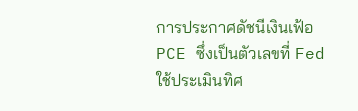การประกาศดัชนีเงินเฟ้อ PCE ซึ่งเป็นตัวเลขที่ Fed ใช้ประเมินทิศ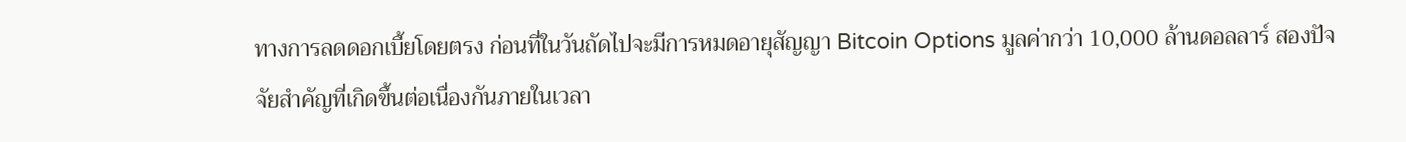ทางการลดดอกเบี้ยโดยตรง ก่อนที่ในวันถัดไปจะมีการหมดอายุสัญญา Bitcoin Options มูลค่ากว่า 10,000 ล้านดอลลาร์ สองปัจจัยสำคัญที่เกิดขึ้นต่อเนื่องกันภายในเวลา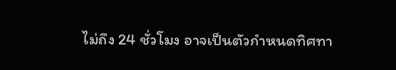ไม่ถึง 24 ชั่วโมง อาจเป็นตัวกำหนดทิศทา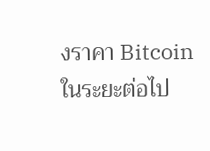งราคา Bitcoin ในระยะต่อไป